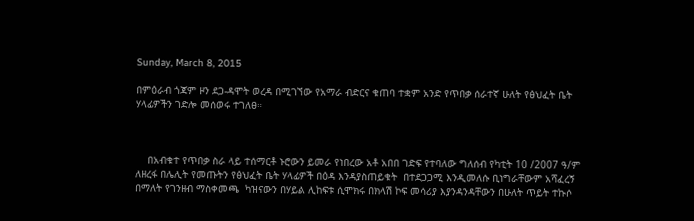Sunday, March 8, 2015

በምዕራብ ጎጃም ዞን ደጋ-ዳሞት ወረዳ በሚገኘው የአማራ ብድርና ቁጠባ ተቋም አንድ የጥበቃ ሰራተኛ ሁለት የፅህፈት ቤት ሃላፊዎችን ገድሎ መሰወሩ ተገለፀ።



    በአብቁተ የጥበቃ ስራ ላይ ተሰማርቶ ኑሮውን ይመራ የነበረው አቶ አበበ ገድፍ የተባለው ግለሰብ የካቲት 10 /2007 ዓ/ም ለዘረፋ በሌሊት የመጡትን የፅህፈት ቤት ሃላፊዎች በዕዳ እንዳያስጠይቁት  በተደጋጋሚ እንዲመለሱ ቢነግራቸውም አሻፈረኝ በማለት የገንዘብ ማስቀመጫ  ካዝናውን በሃይል ሊከፍቱ ሲሞክሩ በክላሽ ኮፍ መሳሪያ እያንዳንዳቸውን በሁለት ጥይት ተኩሶ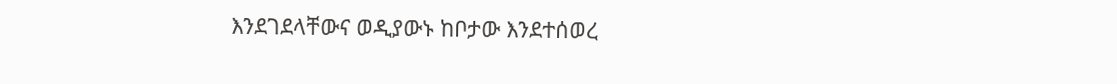እንደገደላቸውና ወዲያውኑ ከቦታው እንደተሰወረ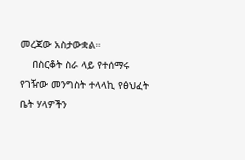መረጃው አስታውቋል።
    በስርቆት ስራ ላይ የተሰማሩ የገዥው መንግስት ተላላኪ የፅህፈት ቤት ሃላዎችን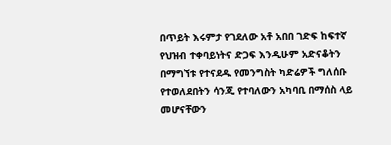በጥይት እሩምታ የገደለው አቶ አበበ ገድፍ ከፍተኛ የህዝብ ተቀባይነትና ድጋፍ እንዲሁም አድናቆትን በማግኘቱ የተናደዱ የመንግስት ካድሬዎች ግለሰቡ የተወለደበትን ሳንጂ የተባለውን አካባቢ በማሰስ ላይ መሆናቸውን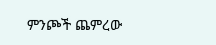ምንጮች ጨምረው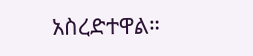አስረድተዋል።